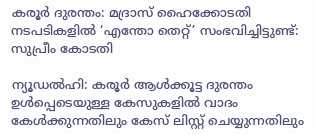കരൂർ ദുരന്തം: മദ്രാസ് ഹൈക്കോടതി നടപടികളിൽ ‘എന്തോ തെറ്റ്’ സംഭവിച്ചിട്ടുണ്ട്: സുപ്രീം കോടതി

ന്യൂഡൽഹി: കരൂർ ആൾക്കൂട്ട ദുരന്തം ഉൾപ്പെടെയുള്ള കേസുകളിൽ വാദം കേൾക്കുന്നതിലും കേസ് ലിസ്റ്റ് ചെയ്യുന്നതിലും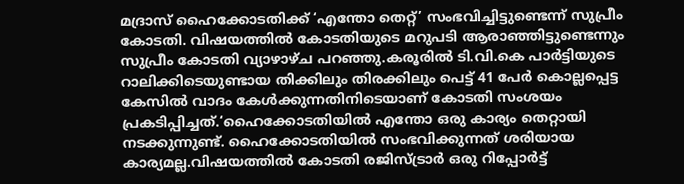മദ്രാസ് ഹൈക്കോടതിക്ക് ‘എന്തോ തെറ്റ്’ സംഭവിച്ചിട്ടുണ്ടെന്ന് സുപ്രീം കോടതി. വിഷയത്തിൽ കോടതിയുടെ മറുപടി ആരാഞ്ഞിട്ടുണ്ടെന്നും സുപ്രീം കോടതി വ്യാഴാഴ്‌ച പറഞ്ഞു.കരൂരിൽ ടി.വി.കെ പാർട്ടിയുടെ റാലിക്കിടെയുണ്ടായ തിക്കിലും തിരക്കിലും പെട്ട് 41 പേർ കൊല്ലപ്പെട്ട കേസിൽ വാദം കേൾക്കുന്നതിനിടെയാണ് കോടതി സംശയം പ്രകടിപ്പിച്ചത്.‘ഹൈക്കോടതിയിൽ എന്തോ ഒരു കാര്യം തെറ്റായി നടക്കുന്നുണ്ട്. ഹൈക്കോടതിയിൽ സംഭവിക്കുന്നത് ശരിയായ കാര്യമല്ല.വിഷയത്തിൽ കോടതി രജിസ്ട്രാർ ഒരു റിപ്പോർട്ട്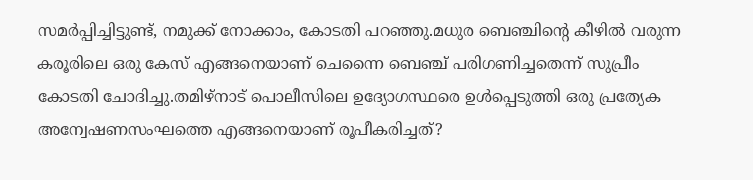സമർപ്പിച്ചിട്ടുണ്ട്, നമുക്ക് നോക്കാം, കോടതി പറഞ്ഞു.മധുര ബെഞ്ചിന്റെ കീഴിൽ വരുന്ന കരൂരിലെ ഒരു കേസ് എങ്ങനെയാണ് ചെന്നൈ ബെഞ്ച് പരിഗണിച്ചതെന്ന് സുപ്രീം കോടതി ചോദിച്ചു.തമിഴ്നാട് പൊലീസിലെ ഉദ്യോഗസ്ഥരെ ഉൾപ്പെടുത്തി ഒരു പ്രത്യേക അന്വേഷണസംഘത്തെ എങ്ങനെയാണ് രൂപീകരിച്ചത്?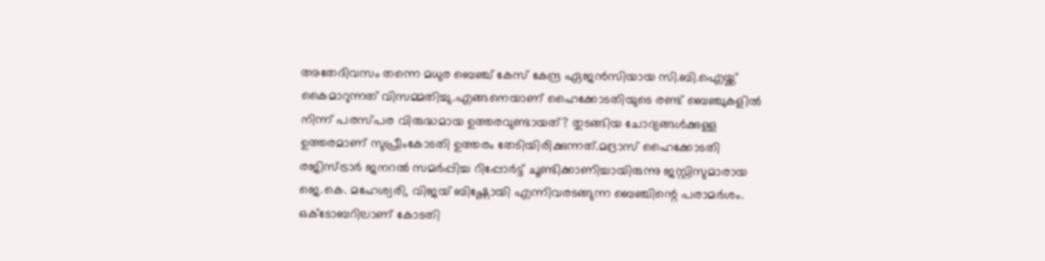അതേദിവസം തന്നെ മധുര ബെഞ്ച് കേസ് കേന്ദ്ര ഏജൻസിയായ സി.ബി.ഐയ്ക്ക് കൈമാറുന്നത് വിസമ്മതിച്ചു.എങ്ങനെയാണ് ഹൈക്കോടതിയുടെ രണ്ട് ബെഞ്ചുകളിൽ നിന്ന് പരസ്പര വിരുദ്ധമായ ഉത്തരവുണ്ടായത്? തുടങ്ങിയ ചോദ്യങ്ങൾക്കുള്ള ഉത്തരമാണ് സുപ്രീംകോടതി ഉത്തരം തേടിയിരിക്കുന്നത്.മദ്രാസ് ഹൈക്കോടതി രജിസ്ട്രാർ ജനറൽ സമർപ്പിച്ച റിപ്പോർട്ട് ചൂണ്ടിക്കാണിച്ചായിരുന്നു ജസ്റ്റിസുമാരായ ജെ.കെ. മഹേശ്വരി, വിജയ് ബിഷ്ണോയി എന്നിവരടങ്ങുന്ന ബെഞ്ചിന്റെ പരാമർശം. ഒക്ടോബറിലാണ് കോടതി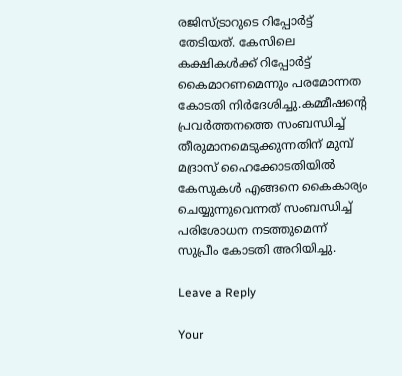രജിസ്ട്രാറുടെ റിപ്പോർട്ട് തേടിയത്. കേസിലെ കക്ഷികൾക്ക് റിപ്പോർട്ട് കൈമാറണമെന്നും പരമോന്നത കോടതി നിർദേശിച്ചു.കമ്മീഷന്റെ പ്രവർത്തനത്തെ സംബന്ധിച്ച് തീരുമാനമെടുക്കുന്നതിന് മുമ്പ് മദ്രാസ് ഹൈക്കോടതിയിൽ കേസുകൾ എങ്ങനെ കൈകാര്യം ചെയ്യുന്നുവെന്നത് സംബന്ധിച്ച് പരിശോധന നടത്തുമെന്ന് സുപ്രീം കോടതി അറിയിച്ചു.

Leave a Reply

Your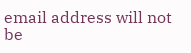email address will not be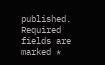published. Required fields are marked *